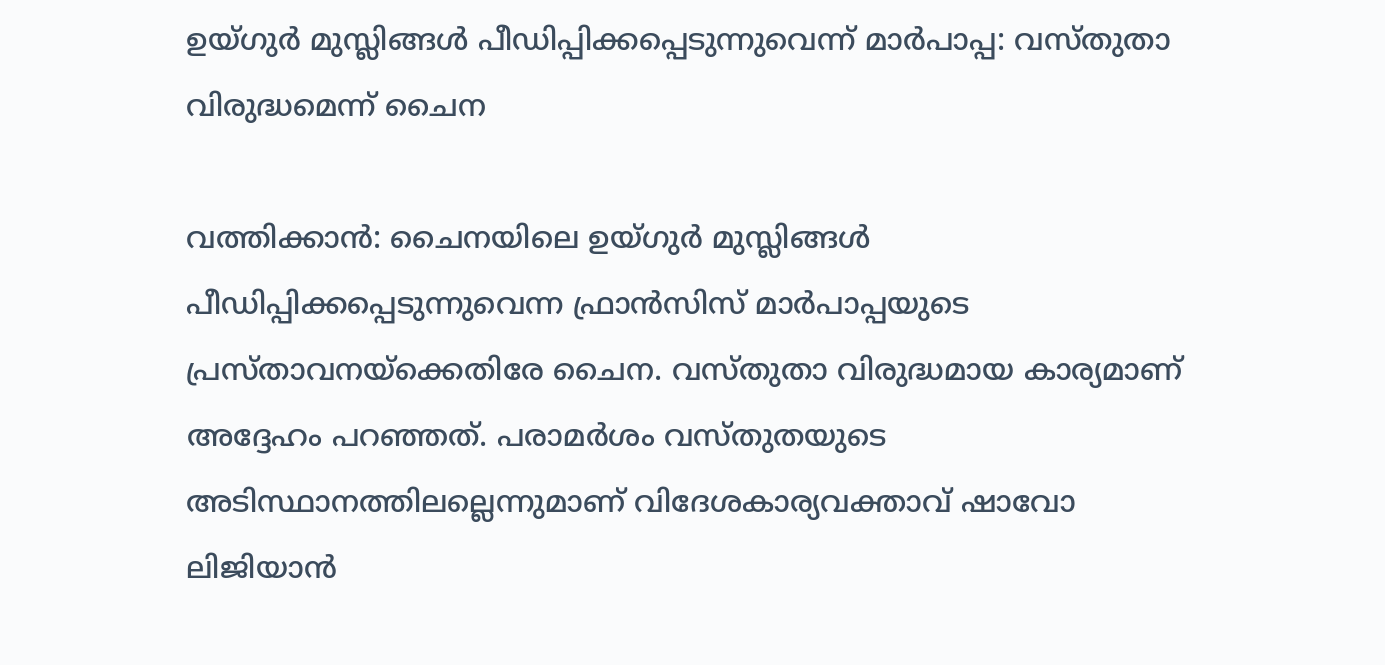ഉയ്ഗുര്‍ മുസ്ലിങ്ങള്‍ പീഡിപ്പിക്കപ്പെടുന്നുവെന്ന് മാര്‍പാപ്പ: വസ്തുതാ വിരുദ്ധമെന്ന് ചൈന

വത്തിക്കാന്‍: ചൈനയിലെ ഉയ്ഗുര്‍ മുസ്ലിങ്ങള്‍ പീഡിപ്പിക്കപ്പെടുന്നുവെന്ന ഫ്രാന്‍സിസ് മാര്‍പാപ്പയുടെ പ്രസ്താവനയ്‌ക്കെതിരേ ചൈന. വസ്തുതാ വിരുദ്ധമായ കാര്യമാണ് അദ്ദേഹം പറഞ്ഞത്. പരാമര്‍ശം വസ്തുതയുടെ അടിസ്ഥാനത്തിലല്ലെന്നുമാണ് വിദേശകാര്യവക്താവ് ഷാവോ ലിജിയാന്‍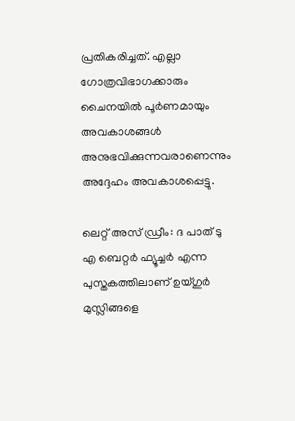പ്രതികരിച്ചത്. എല്ലാ ഗോത്രവിഭാഗക്കാരും ചൈനയില്‍ പൂര്‍ണമായും അവകാശങ്ങള്‍ അനുഭവിക്കുന്നവരാണെന്നും അദ്ദേഹം അവകാശപ്പെട്ടു.

ലെറ്റ് അസ് ഡ്രീം: ദ പാത് ടു എ ബെറ്റര്‍ ഫ്യൂച്ചര്‍ എന്ന പുസ്തകത്തിലാണ് ഉയ്ഗുര്‍ മുസ്ലിങ്ങളെ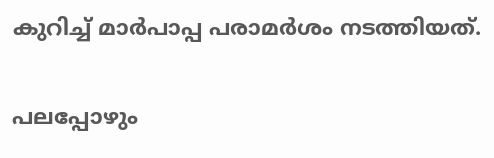കുറിച്ച് മാര്‍പാപ്പ പരാമര്‍ശം നടത്തിയത്.

പലപ്പോഴും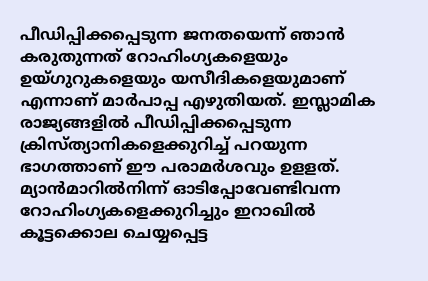പീഡിപ്പിക്കപ്പെടുന്ന ജനതയെന്ന് ഞാന്‍ കരുതുന്നത് റോഹിംഗ്യകളെയും ഉയ്ഗുറുകളെയും യസീദികളെയുമാണ് എന്നാണ് മാര്‍പാപ്പ എഴുതിയത്. ഇസ്ലാമിക രാജ്യങ്ങളില്‍ പീഡിപ്പിക്കപ്പെടുന്ന ക്രിസ്ത്യാനികളെക്കുറിച്ച് പറയുന്ന ഭാഗത്താണ് ഈ പരാമര്‍ശവും ഉളളത്. മ്യാന്‍മാറില്‍നിന്ന് ഓടിപ്പോവേണ്ടിവന്ന റോഹിംഗ്യകളെക്കുറിച്ചും ഇറാഖില്‍ കൂട്ടക്കൊല ചെയ്യപ്പെട്ട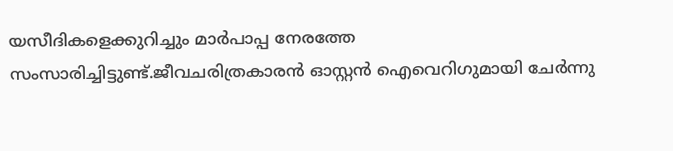യസീദികളെക്കുറിച്ചും മാര്‍പാപ്പ നേരത്തേ സംസാരിച്ചിട്ടുണ്ട്.ജീവചരിത്രകാരന്‍ ഓസ്റ്റന്‍ ഐവെറിഗുമായി ചേര്‍ന്നു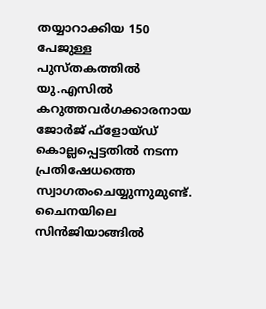തയ്യാറാക്കിയ 150 പേജുള്ള പുസ്തകത്തില്‍ യു.എസില്‍ കറുത്തവര്‍ഗക്കാരനായ ജോര്‍ജ് ഫ്‌ളോയ്ഡ് കൊല്ലപ്പെട്ടതില്‍ നടന്ന പ്രതിഷേധത്തെ സ്വാഗതംചെയ്യുന്നുമുണ്ട്. ചൈനയിലെ സിന്‍ജിയാങ്ങില്‍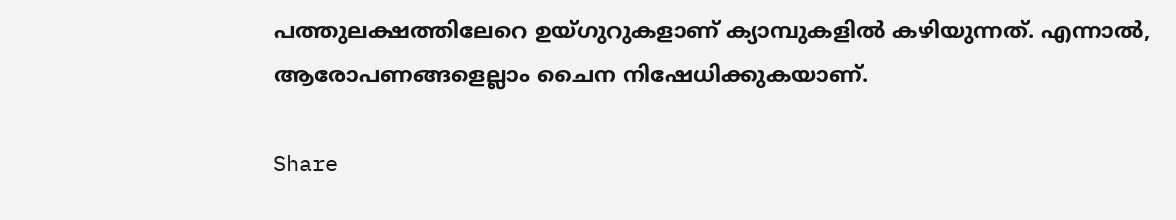പത്തുലക്ഷത്തിലേറെ ഉയ്ഗുറുകളാണ് ക്യാമ്പുകളില്‍ കഴിയുന്നത്. എന്നാല്‍, ആരോപണങ്ങളെല്ലാം ചൈന നിഷേധിക്കുകയാണ്.

Share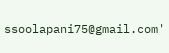ssoolapani75@gmail.com'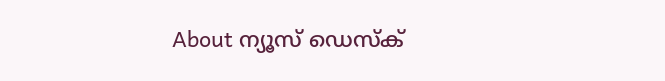About ന്യൂസ് ഡെസ്ക്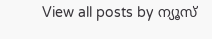View all posts by ന്യൂസ്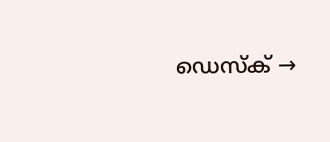ഡെസ്ക് →